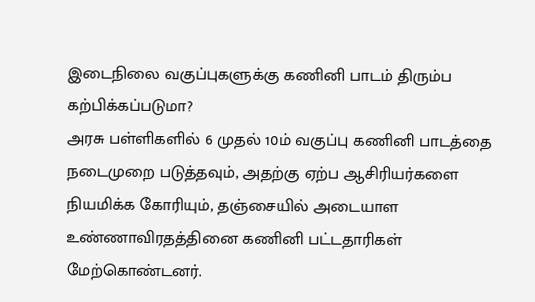இடைநிலை வகுப்புகளுக்கு கணினி பாடம் திரும்ப கற்பிக்கப்படுமா?
அரசு பள்ளிகளில் 6 முதல் 10ம் வகுப்பு கணினி பாடத்தை நடைமுறை படுத்தவும், அதற்கு ஏற்ப ஆசிரியர்களை நியமிக்க கோரியும், தஞ்சையில் அடையாள உண்ணாவிரதத்தினை கணினி பட்டதாரிகள் மேற்கொண்டனர்.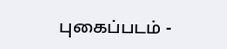புகைப்படம் -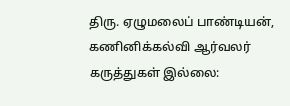திரு. ஏழுமலைப் பாண்டியன், கணினிக்கல்வி ஆர்வலர்
கருத்துகள் இல்லை: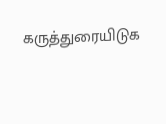கருத்துரையிடுக